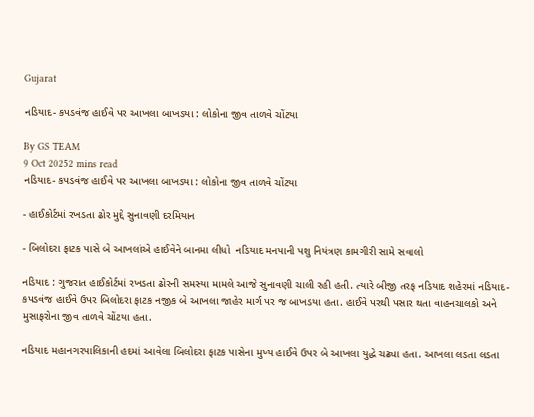Gujarat

નડિયાદ- કપડવંજ હાઈવે પર આખલા બાખડયા : લોકોના જીવ તાળવે ચોંટયા

By GS TEAM
9 Oct 20252 mins read
નડિયાદ- કપડવંજ હાઈવે પર આખલા બાખડયા : લોકોના જીવ તાળવે ચોંટયા

- હાઈકોર્ટમાં રખડતા ઢોર મુદ્દે સુનાવણી દરમિયાન

- બિલોદરા ફાટક પાસે બે આખલાંએ હાઈવેને બાનમા લીધો  નડિયાદ મનપાની પશુ નિયંત્રણ કામગીરી સામે સવાલો

નડિયાદ : ગુજરાત હાઈકોર્ટમાં રખડતા ઢોરની સમસ્યા મામલે આજે સુનાવણી ચાલી રહી હતી. ત્યારે બીજી તરફ નડિયાદ શહેરમાં નડિયાદ-કપડવંજ હાઈવે ઉપર બિલોદરા ફાટક નજીક બે આખલા જાહેર માર્ગ પર જ બાખડયા હતા. હાઈવે પરથી પસાર થતા વાહનચાલકો અને મુસાફરોના જીવ તાળવે ચોંટયા હતા.

નડિયાદ મહાનગરપાલિકાની હદમાં આવેલા બિલોદરા ફાટક પાસેના મુખ્ય હાઈવે ઉપર બે આખલા યુદ્ધે ચઢ્યા હતા. આખલા લડતા લડતા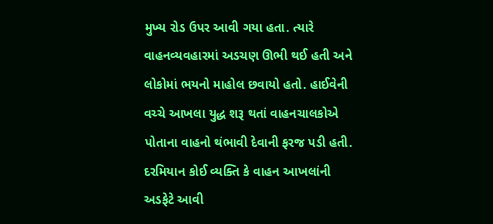મુખ્ય રોડ ઉપર આવી ગયા હતા. ત્યારે વાહનવ્યવહારમાં અડચણ ઊભી થઈ હતી અને લોકોમાં ભયનો માહોલ છવાયો હતો. હાઈવેની વચ્ચે આખલા યુદ્ધ શરૂ થતાં વાહનચાલકોએ પોતાના વાહનો થંભાવી દેવાની ફરજ પડી હતી. દરમિયાન કોઈ વ્યક્તિ કે વાહન આખલાંની અડફેટે આવી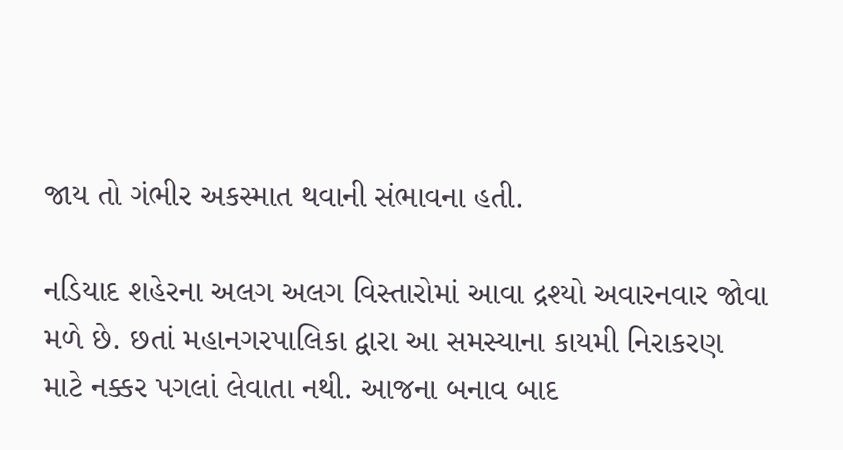જાય તો ગંભીર અકસ્માત થવાની સંભાવના હતી.

નડિયાદ શહેરના અલગ અલગ વિસ્તારોમાં આવા દ્રશ્યો અવારનવાર જોવા મળે છે. છતાં મહાનગરપાલિકા દ્વારા આ સમસ્યાના કાયમી નિરાકરણ માટે નક્કર પગલાં લેવાતા નથી. આજના બનાવ બાદ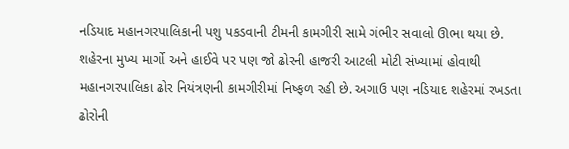નડિયાદ મહાનગરપાલિકાની પશુ પકડવાની ટીમની કામગીરી સામે ગંભીર સવાલો ઊભા થયા છે. શહેરના મુખ્ય માર્ગો અને હાઈવે પર પણ જો ઢોરની હાજરી આટલી મોટી સંખ્યામાં હોવાથી મહાનગરપાલિકા ઢોર નિયંત્રણની કામગીરીમાં નિષ્ફળ રહી છે. અગાઉ પણ નડિયાદ શહેરમાં રખડતા ઢોરોની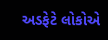અડફેટે લોકોએ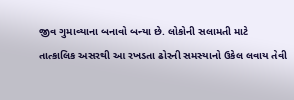જીવ ગુમાવ્યાના બનાવો બન્યા છે. લોકોની સલામતી માટે તાત્કાલિક અસરથી આ રખડતા ઢોરની સમસ્યાનો ઉકેલ લવાય તેવી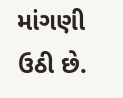માંગણી ઉઠી છે.